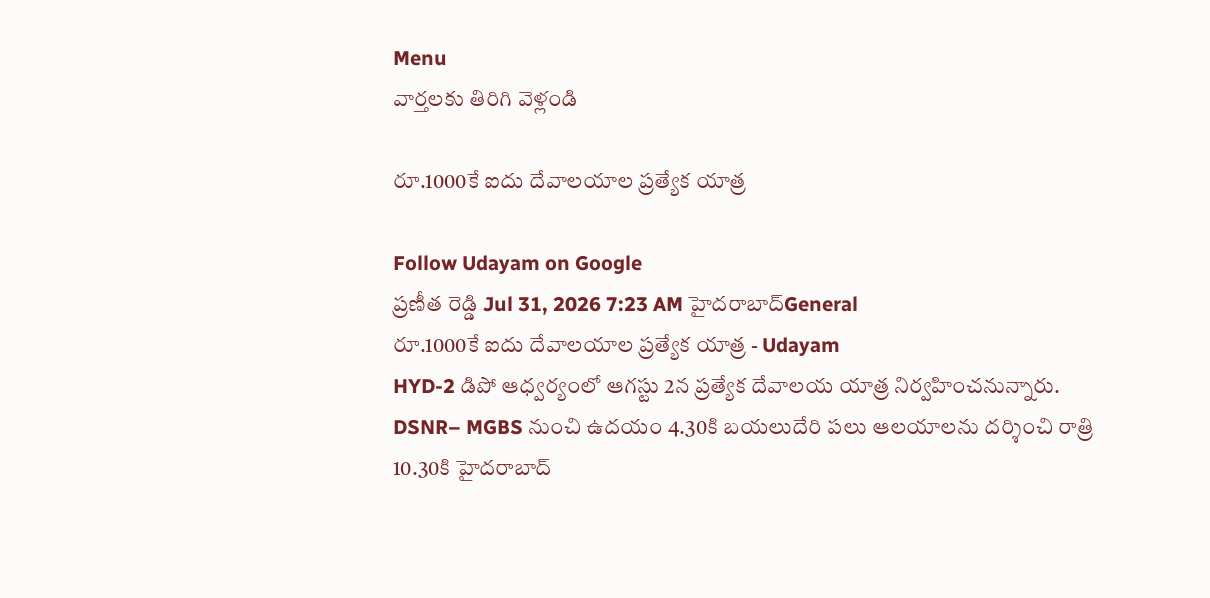Menu
వార్తలకు తిరిగి వెళ్లండి

రూ.1000కే ఐదు దేవాలయాల ప్రత్యేక యాత్ర

Follow Udayam on Google
ప్రణీత రెడ్డి Jul 31, 2026 7:23 AM హైదరాబాద్General
రూ.1000కే ఐదు దేవాలయాల ప్రత్యేక యాత్ర - Udayam
HYD-2 డిపో ఆధ్వర్యంలో ఆగస్టు 2న ప్రత్యేక దేవాలయ యాత్ర నిర్వహించనున్నారు. DSNR– MGBS నుంచి ఉదయం 4.30కి బయలుదేరి పలు ఆలయాలను దర్శించి రాత్రి 10.30కి హైదరాబాద్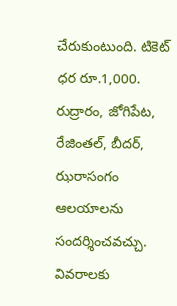చేరుకుంటుంది. టికెట్ ధర రూ.1,000. రుద్రారం, జోగిపేట, రేజింతల్, బీదర్, ఝరాసంగం ఆలయాలను సందర్శించవచ్చు. వివరాలకు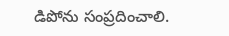డిపోను సంప్రదించాలి.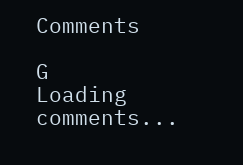Comments

G
Loading comments...